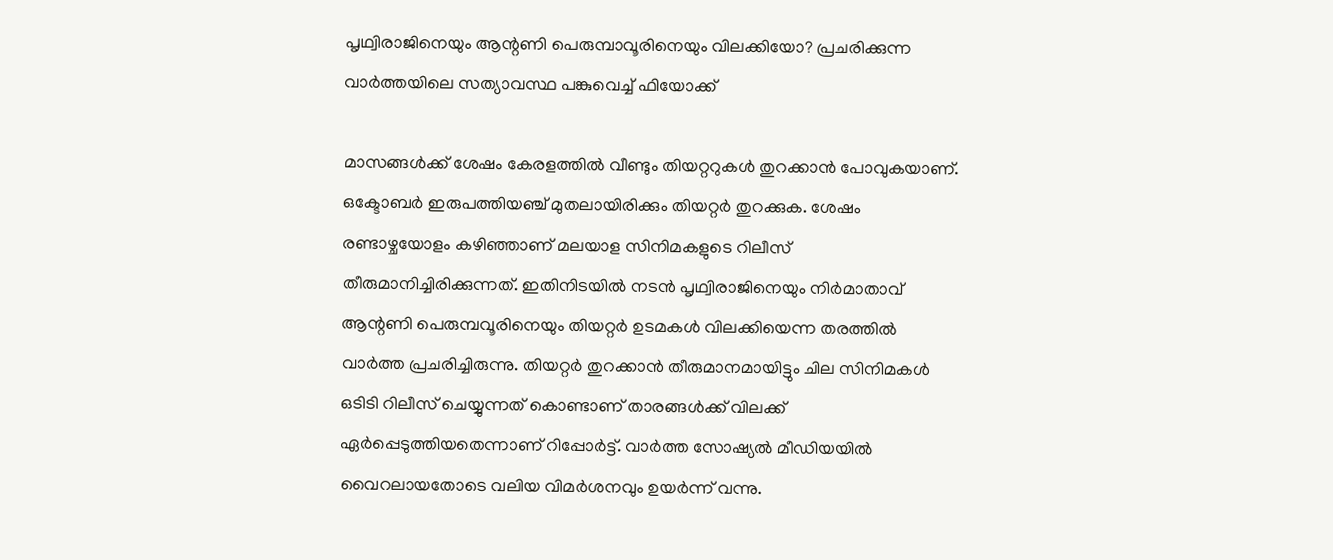പൃഥ്വിരാജിനെയും ആന്റണി പെരുമ്പാവൂരിനെയും വിലക്കിയോ? പ്രചരിക്കുന്ന വാര്‍ത്തയിലെ സത്യാവസ്ഥ പങ്കുവെച്ച് ഫിയോക്ക്

മാസങ്ങള്‍ക്ക് ശേഷം കേരളത്തില്‍ വീണ്ടും തിയറ്ററുകള്‍ തുറക്കാന്‍ പോവുകയാണ്. ഒക്ടോബര്‍ ഇരുപത്തിയഞ്ച് മുതലായിരിക്കും തിയറ്റര്‍ തുറക്കുക. ശേഷം രണ്ടാഴ്ചയോളം കഴിഞ്ഞാണ് മലയാള സിനിമകളുടെ റിലീസ് തീരുമാനിച്ചിരിക്കുന്നത്. ഇതിനിടയില്‍ നടന്‍ പൃഥ്വിരാജിനെയും നിര്‍മാതാവ് ആന്റണി പെരുമ്പവൂരിനെയും തിയറ്റര്‍ ഉടമകള്‍ വിലക്കിയെന്ന തരത്തില്‍ വാര്‍ത്ത പ്രചരിച്ചിരുന്നു. തിയറ്റര്‍ തുറക്കാന്‍ തീരുമാനമായിട്ടും ചില സിനിമകള്‍ ഒടിടി റിലീസ് ചെയ്യുന്നത് കൊണ്ടാണ് താരങ്ങള്‍ക്ക് വിലക്ക് ഏര്‍പ്പെടുത്തിയതെന്നാണ് റിപ്പോര്‍ട്ട്. വാർത്ത സോഷ്യൽ മീഡിയയിൽ വൈറലായതോടെ വലിയ വിമർശനവും ഉയർന്ന് വന്നു.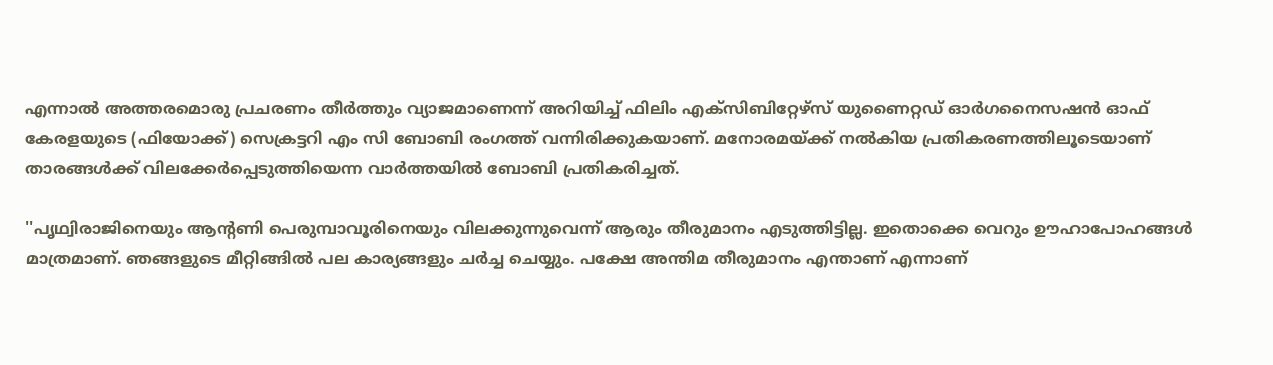എന്നാല്‍ അത്തരമൊരു പ്രചരണം തീര്‍ത്തും വ്യാജമാണെന്ന് അറിയിച്ച് ഫിലിം എക്‌സിബിറ്റേഴ്‌സ് യുണൈറ്റഡ് ഓര്‍ഗനൈസഷന്‍ ഓഫ് കേരളയുടെ (ഫിയോക്ക്) സെക്രട്ടറി എം സി ബോബി രംഗത്ത് വന്നിരിക്കുകയാണ്. മനോരമയ്ക്ക് നല്‍കിയ പ്രതികരണത്തിലൂടെയാണ് താരങ്ങള്‍ക്ക് വിലക്കേര്‍പ്പെടുത്തിയെന്ന വാര്‍ത്തയില്‍ ബോബി പ്രതികരിച്ചത്.

''പൃഥ്വിരാജിനെയും ആന്റണി പെരുമ്പാവൂരിനെയും വിലക്കുന്നുവെന്ന് ആരും തീരുമാനം എടുത്തിട്ടില്ല. ഇതൊക്കെ വെറും ഊഹാപോഹങ്ങള്‍ മാത്രമാണ്. ഞങ്ങളുടെ മീറ്റിങ്ങില്‍ പല കാര്യങ്ങളും ചര്‍ച്ച ചെയ്യും. പക്ഷേ അന്തിമ തീരുമാനം എന്താണ് എന്നാണ്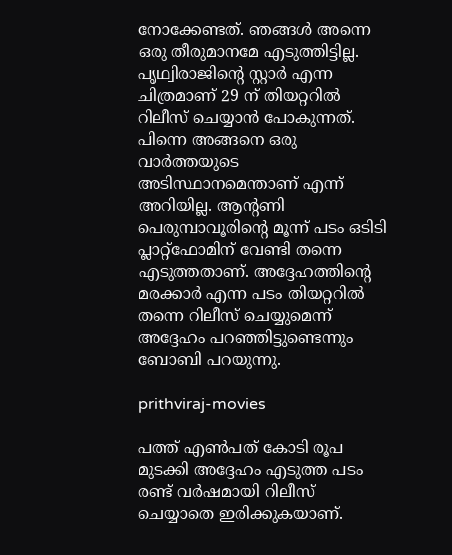നോക്കേണ്ടത്. ഞങ്ങള്‍ അന്നെ ഒരു തീരുമാനമേ എടുത്തിട്ടില്ല. പൃഥ്വിരാജിന്റെ സ്റ്റാര്‍ എന്ന ചിത്രമാണ് 29 ന് തിയറ്ററില്‍ റിലീസ് ചെയ്യാന്‍ പോകുന്നത്. പിന്നെ അങ്ങനെ ഒരു വാര്‍ത്തയുടെ അടിസ്ഥാനമെന്താണ് എന്ന് അറിയില്ല. ആന്റണി പെരുമ്പാവൂരിന്റെ മൂന്ന് പടം ഒടിടി പ്ലാറ്റ്‌ഫോമിന് വേണ്ടി തന്നെ എടുത്തതാണ്. അദ്ദേഹത്തിന്റെ മരക്കാര്‍ എന്ന പടം തിയറ്ററില്‍ തന്നെ റിലീസ് ചെയ്യുമെന്ന് അദ്ദേഹം പറഞ്ഞിട്ടുണ്ടെന്നും ബോബി പറയുന്നു.

prithviraj-movies

പത്ത് എണ്‍പത് കോടി രൂപ മുടക്കി അദ്ദേഹം എടുത്ത പടം രണ്ട് വര്‍ഷമായി റിലീസ് ചെയ്യാതെ ഇരിക്കുകയാണ്.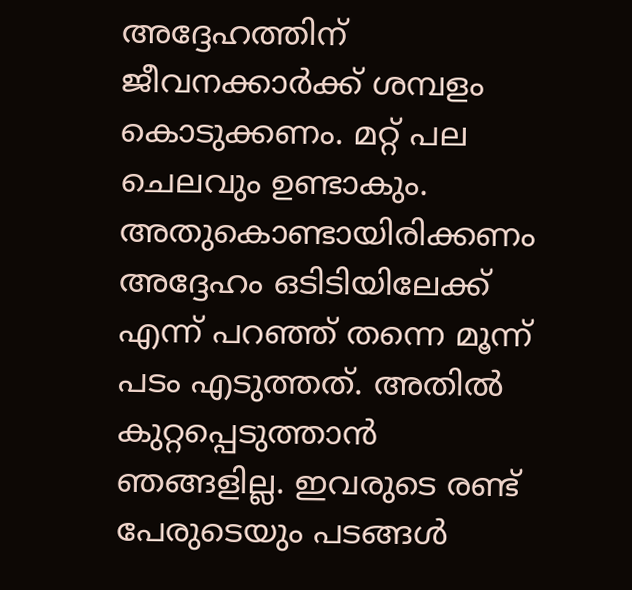അദ്ദേഹത്തിന് ജീവനക്കാര്‍ക്ക് ശമ്പളം കൊടുക്കണം. മറ്റ് പല ചെലവും ഉണ്ടാകും. അതുകൊണ്ടായിരിക്കണം അദ്ദേഹം ഒടിടിയിലേക്ക് എന്ന് പറഞ്ഞ് തന്നെ മൂന്ന് പടം എടുത്തത്. അതില്‍ കുറ്റപ്പെടുത്താന്‍ ഞങ്ങളില്ല. ഇവരുടെ രണ്ട് പേരുടെയും പടങ്ങള്‍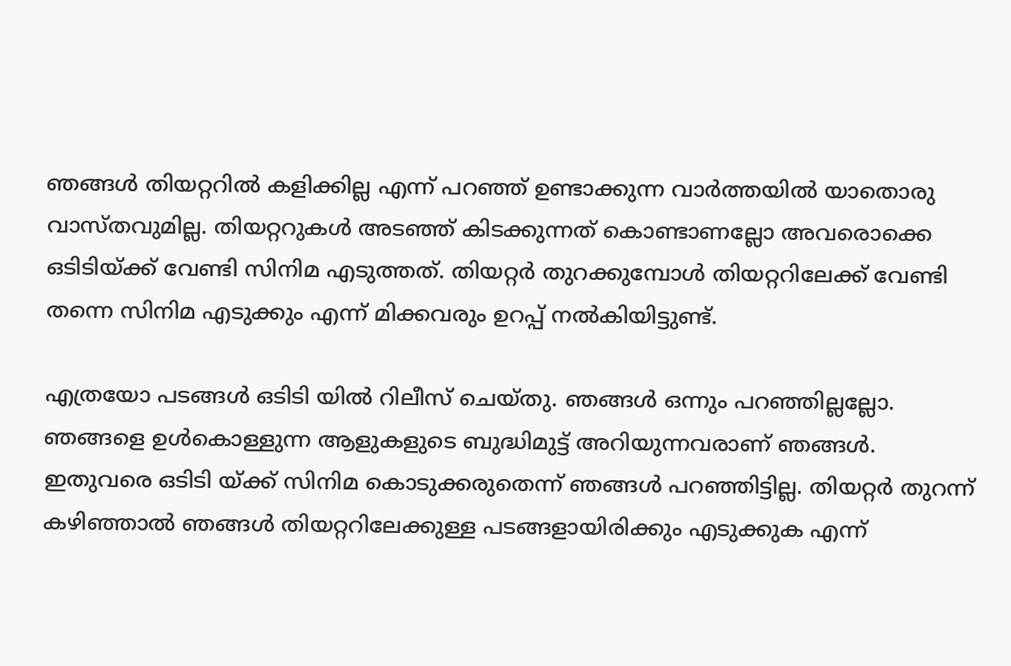ഞങ്ങള്‍ തിയറ്ററില്‍ കളിക്കില്ല എന്ന് പറഞ്ഞ് ഉണ്ടാക്കുന്ന വാര്‍ത്തയില്‍ യാതൊരു വാസ്തവുമില്ല. തിയറ്ററുകള്‍ അടഞ്ഞ് കിടക്കുന്നത് കൊണ്ടാണല്ലോ അവരൊക്കെ ഒടിടിയ്ക്ക് വേണ്ടി സിനിമ എടുത്തത്. തിയറ്റര്‍ തുറക്കുമ്പോള്‍ തിയറ്ററിലേക്ക് വേണ്ടി തന്നെ സിനിമ എടുക്കും എന്ന് മിക്കവരും ഉറപ്പ് നല്‍കിയിട്ടുണ്ട്.

എത്രയോ പടങ്ങള്‍ ഒടിടി യില്‍ റിലീസ് ചെയ്തു. ഞങ്ങള്‍ ഒന്നും പറഞ്ഞില്ലല്ലോ. ഞങ്ങളെ ഉള്‍കൊള്ളുന്ന ആളുകളുടെ ബുദ്ധിമുട്ട് അറിയുന്നവരാണ് ഞങ്ങള്‍. ഇതുവരെ ഒടിടി യ്ക്ക് സിനിമ കൊടുക്കരുതെന്ന് ഞങ്ങള്‍ പറഞ്ഞിട്ടില്ല. തിയറ്റര്‍ തുറന്ന് കഴിഞ്ഞാല്‍ ഞങ്ങള്‍ തിയറ്ററിലേക്കുള്ള പടങ്ങളായിരിക്കും എടുക്കുക എന്ന്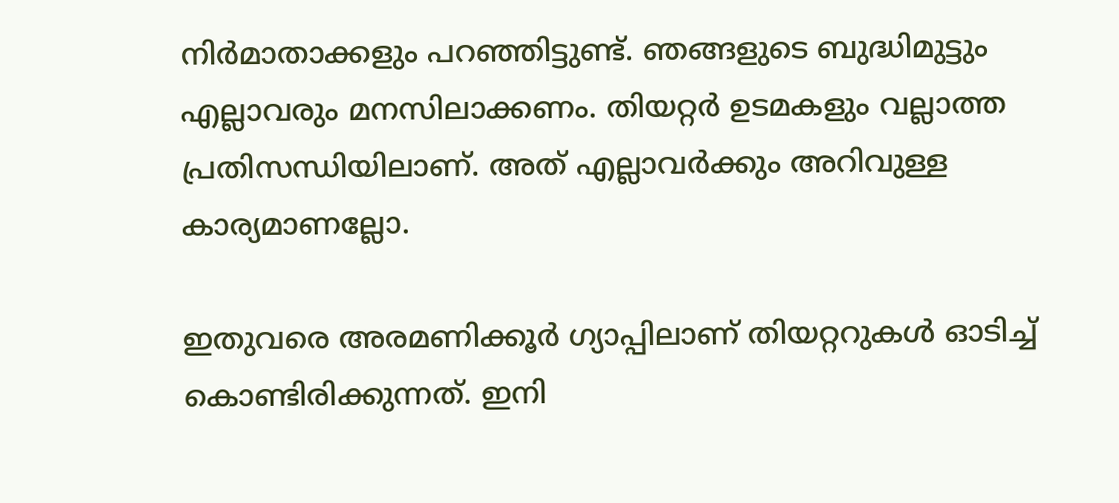നിര്‍മാതാക്കളും പറഞ്ഞിട്ടുണ്ട്. ഞങ്ങളുടെ ബുദ്ധിമുട്ടും എല്ലാവരും മനസിലാക്കണം. തിയറ്റര്‍ ഉടമകളും വല്ലാത്ത പ്രതിസന്ധിയിലാണ്. അത് എല്ലാവര്‍ക്കും അറിവുള്ള കാര്യമാണല്ലോ.

ഇതുവരെ അരമണിക്കൂര്‍ ഗ്യാപ്പിലാണ് തിയറ്ററുകള്‍ ഓടിച്ച് കൊണ്ടിരിക്കുന്നത്. ഇനി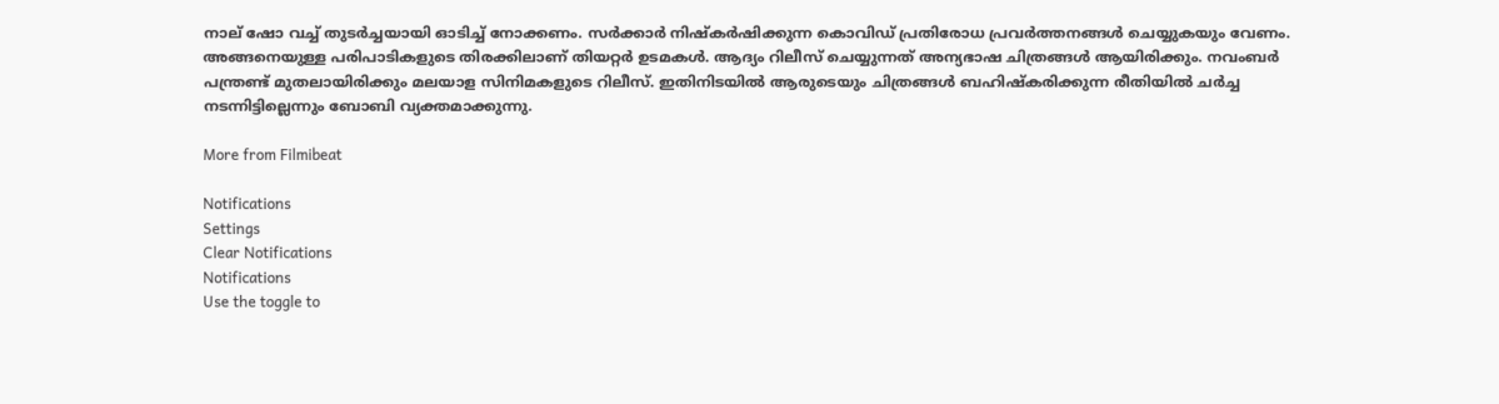നാല് ഷോ വച്ച് തുടര്‍ച്ചയായി ഓടിച്ച് നോക്കണം. സര്‍ക്കാര്‍ നിഷ്‌കര്‍ഷിക്കുന്ന കൊവിഡ് പ്രതിരോധ പ്രവര്‍ത്തനങ്ങള്‍ ചെയ്യുകയും വേണം. അങ്ങനെയുള്ള പരിപാടികളുടെ തിരക്കിലാണ് തിയറ്റര്‍ ഉടമകള്‍. ആദ്യം റിലീസ് ചെയ്യുന്നത് അന്യഭാഷ ചിത്രങ്ങള്‍ ആയിരിക്കും. നവംബര്‍ പന്ത്രണ്ട് മുതലായിരിക്കും മലയാള സിനിമകളുടെ റിലീസ്. ഇതിനിടയില്‍ ആരുടെയും ചിത്രങ്ങള്‍ ബഹിഷ്‌കരിക്കുന്ന രീതിയില്‍ ചര്‍ച്ച നടന്നിട്ടില്ലെന്നും ബോബി വ്യക്തമാക്കുന്നു.

More from Filmibeat

Notifications
Settings
Clear Notifications
Notifications
Use the toggle to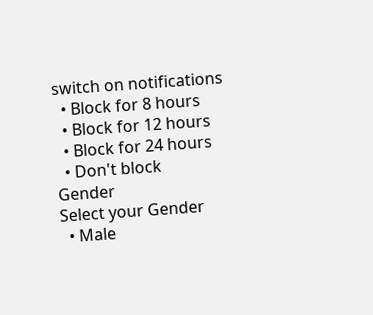switch on notifications
  • Block for 8 hours
  • Block for 12 hours
  • Block for 24 hours
  • Don't block
Gender
Select your Gender
  • Male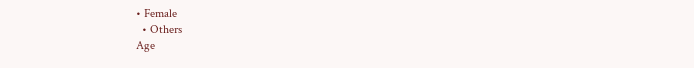• Female
  • Others
Age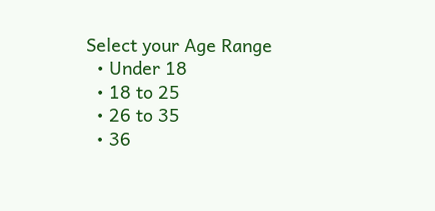Select your Age Range
  • Under 18
  • 18 to 25
  • 26 to 35
  • 36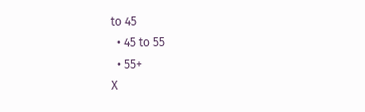to 45
  • 45 to 55
  • 55+
X